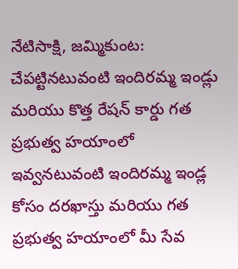నేటిసాక్షి, జమ్మికుంట:
చేపట్టినటువంటి ఇందిరమ్మ ఇండ్లు మరియు కొత్త రేషన్ కార్డు గత ప్రభుత్వ హయాంలో ఇవ్వనటువంటి ఇందిరమ్మ ఇండ్ల కోసం దరఖాస్తు మరియు గత ప్రభుత్వ హయాంలో మీ సేవ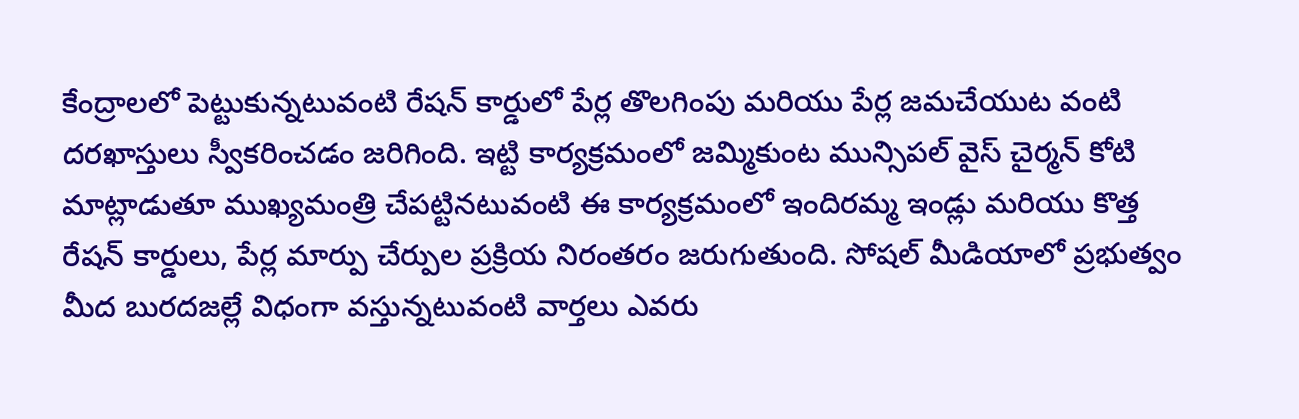కేంద్రాలలో పెట్టుకున్నటువంటి రేషన్ కార్డులో పేర్ల తొలగింపు మరియు పేర్ల జమచేయుట వంటి దరఖాస్తులు స్వీకరించడం జరిగింది. ఇట్టి కార్యక్రమంలో జమ్మికుంట మున్సిపల్ వైస్ చైర్మన్ కోటి మాట్లాడుతూ ముఖ్యమంత్రి చేపట్టినటువంటి ఈ కార్యక్రమంలో ఇందిరమ్మ ఇండ్లు మరియు కొత్త రేషన్ కార్డులు, పేర్ల మార్పు చేర్పుల ప్రక్రియ నిరంతరం జరుగుతుంది. సోషల్ మీడియాలో ప్రభుత్వం మీద బురదజల్లే విధంగా వస్తున్నటువంటి వార్తలు ఎవరు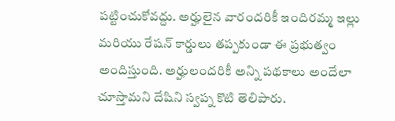పట్టించుకోవద్దు. అర్హులైన వారందరికీ ఇందిరమ్మ ఇల్లు మరియు రేషన్ కార్డులు తప్పకుండా ఈ ప్రభుత్వం అందిస్తుంది. అర్హులందరికీ అన్ని పథకాలు అందేలా చూస్తామని దేషిని స్వప్న కొటి తెలిపారు.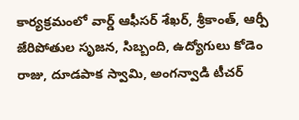కార్యక్రమంలో వార్డ్ ఆఫీసర్ శేఖర్, శ్రీకాంత్, ఆర్పీ జేరిపోతుల సృజన, సిబ్బంది, ఉద్యోగులు కోడెం రాజు, దూడపాక స్వామి, అంగన్వాడి టీచర్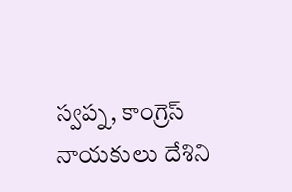స్వప్న, కాంగ్రెస్ నాయకులు దేశిని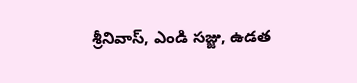శ్రీనివాస్, ఎండి సజ్జు, ఉడత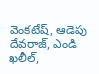వెంకటేష్, ఆడెపు దేవరాజ్, ఎండి ఖలీల్,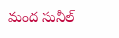మంద సునీల్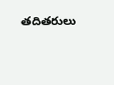తదితరులు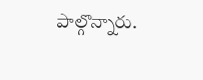పాల్గొన్నారు.